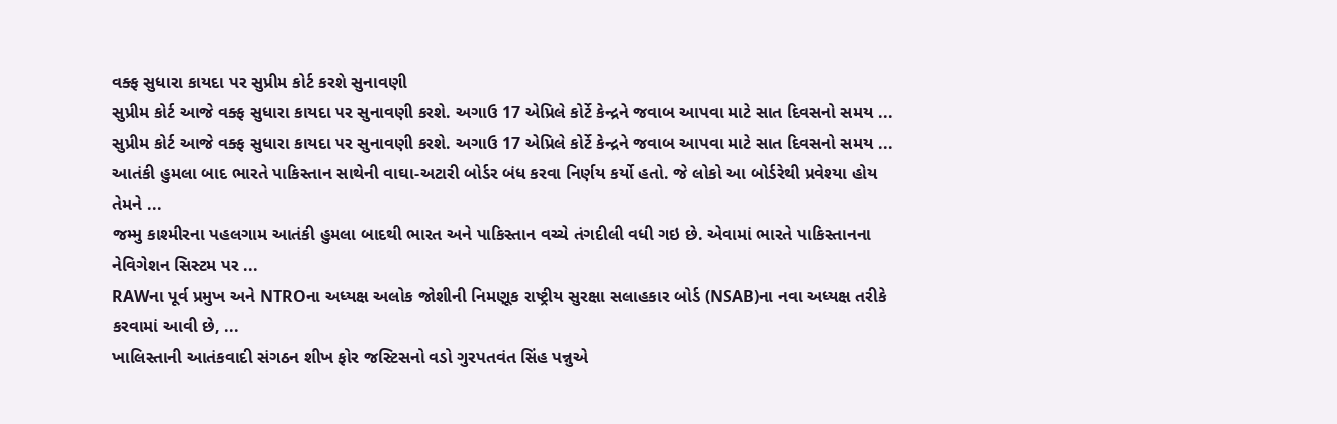વક્ફ સુધારા કાયદા પર સુપ્રીમ કોર્ટ કરશે સુનાવણી
સુપ્રીમ કોર્ટ આજે વક્ફ સુધારા કાયદા પર સુનાવણી કરશે. અગાઉ 17 એપ્રિલે કોર્ટે કેન્દ્રને જવાબ આપવા માટે સાત દિવસનો સમય ...
સુપ્રીમ કોર્ટ આજે વક્ફ સુધારા કાયદા પર સુનાવણી કરશે. અગાઉ 17 એપ્રિલે કોર્ટે કેન્દ્રને જવાબ આપવા માટે સાત દિવસનો સમય ...
આતંકી હુમલા બાદ ભારતે પાકિસ્તાન સાથેની વાઘા-અટારી બોર્ડર બંધ કરવા નિર્ણય કર્યો હતો. જે લોકો આ બોર્ડરેથી પ્રવેશ્યા હોય તેમને ...
જમ્મુ કાશ્મીરના પહલગામ આતંકી હુમલા બાદથી ભારત અને પાકિસ્તાન વચ્ચે તંગદીલી વધી ગઇ છે. એવામાં ભારતે પાકિસ્તાનના નેવિગેશન સિસ્ટમ પર ...
RAWના પૂર્વ પ્રમુખ અને NTROના અધ્યક્ષ અલોક જોશીની નિમણૂક રાષ્ટ્રીય સુરક્ષા સલાહકાર બોર્ડ (NSAB)ના નવા અધ્યક્ષ તરીકે કરવામાં આવી છે, ...
ખાલિસ્તાની આતંકવાદી સંગઠન શીખ ફોર જસ્ટિસનો વડો ગુરપતવંત સિંહ પન્નુએ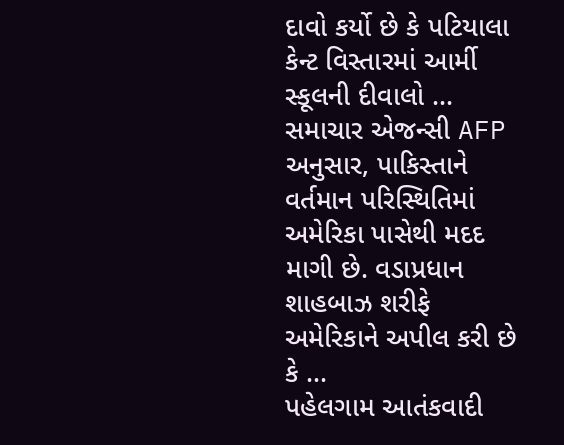દાવો કર્યો છે કે પટિયાલા કેન્ટ વિસ્તારમાં આર્મી સ્કૂલની દીવાલો ...
સમાચાર એજન્સી AFP અનુસાર, પાકિસ્તાને વર્તમાન પરિસ્થિતિમાં અમેરિકા પાસેથી મદદ માગી છે. વડાપ્રધાન શાહબાઝ શરીફે અમેરિકાને અપીલ કરી છે કે ...
પહેલગામ આતંકવાદી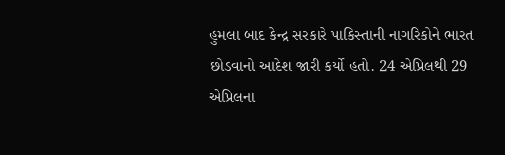હુમલા બાદ કેન્દ્ર સરકારે પાકિસ્તાની નાગરિકોને ભારત છોડવાનો આદેશ જારી કર્યો હતો. 24 એપ્રિલથી 29 એપ્રિલના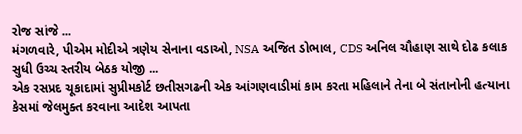રોજ સાંજે ...
મંગળવારે, પીએમ મોદીએ ત્રણેય સેનાના વડાઓ, NSA અજિત ડોભાલ, CDS અનિલ ચૌહાણ સાથે દોઢ કલાક સુધી ઉચ્ચ સ્તરીય બેઠક યોજી ...
એક રસપ્રદ ચૂકાદામાં સુપ્રીમકોર્ટ છતીસગઢની એક આંગણવાડીમાં કામ કરતા મહિલાને તેના બે સંતાનોની હત્યાના કેસમાં જેલમુક્ત કરવાના આદેશ આપતા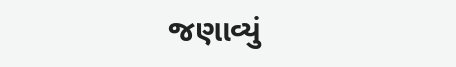જણાવ્યું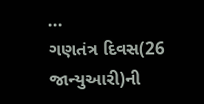...
ગણતંત્ર દિવસ(26 જાન્યુઆરી)ની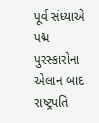પૂર્વ સંધ્યાએ પદ્મ પુરસ્કારોના એલાન બાદ રાષ્ટ્રપતિ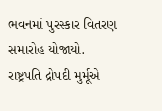ભવનમાં પુરસ્કાર વિતરણ સમારોહ યોજાયો. રાષ્ટ્રપતિ દ્રોપદી મુર્મૂએ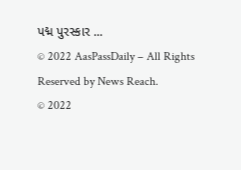પદ્મ પુરસ્કાર ...
© 2022 AasPassDaily – All Rights Reserved by News Reach.
© 2022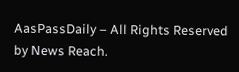AasPassDaily – All Rights Reserved by News Reach.